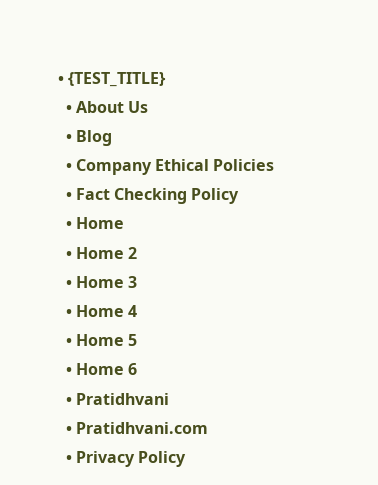• {TEST_TITLE}
  • About Us
  • Blog
  • Company Ethical Policies
  • Fact Checking Policy
  • Home
  • Home 2
  • Home 3
  • Home 4
  • Home 5
  • Home 6
  • Pratidhvani
  • Pratidhvani.com
  • Privacy Policy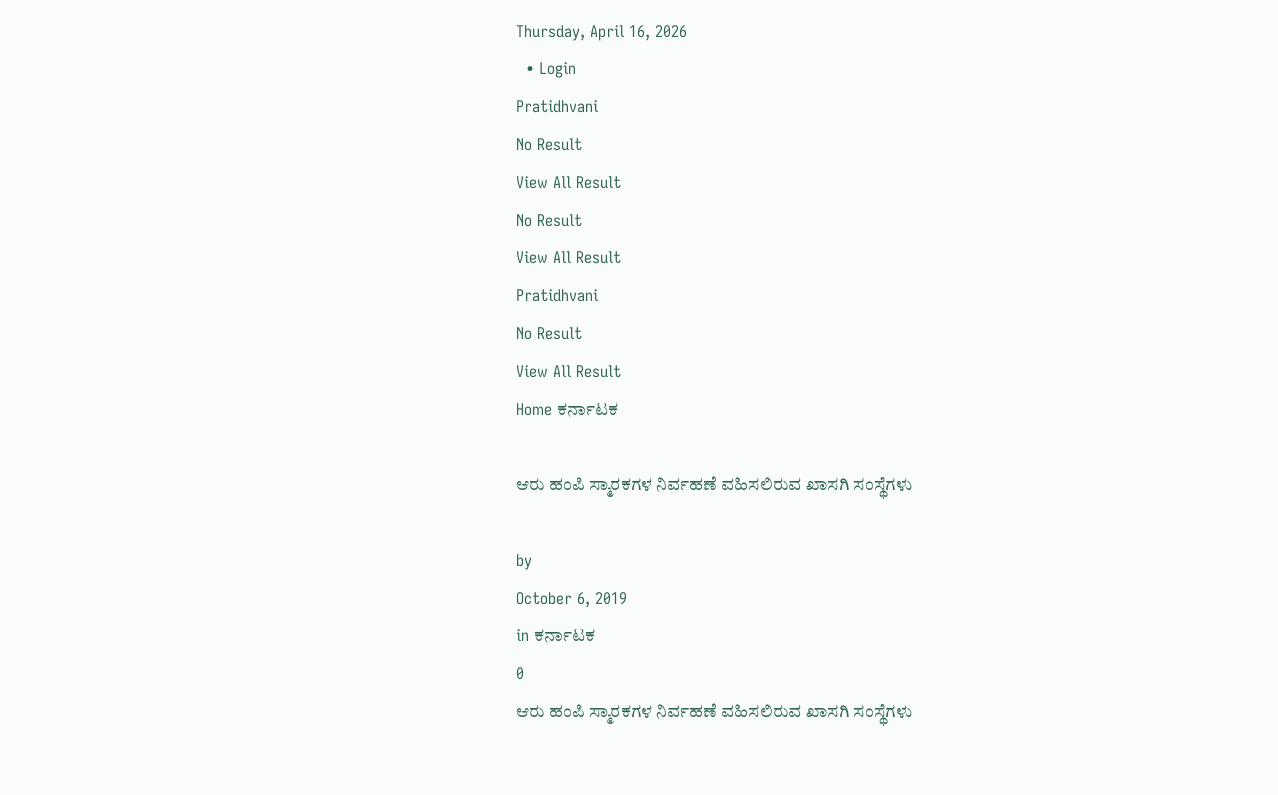Thursday, April 16, 2026
  • Login
Pratidhvani
No Result
View All Result
No Result
View All Result
Pratidhvani
No Result
View All Result
Home ಕರ್ನಾಟಕ

ಆರು ಹಂಪಿ ಸ್ಮಾರಕಗಳ ನಿರ್ವಹಣೆ ವಹಿಸಲಿರುವ ಖಾಸಗಿ ಸಂಸ್ಥೆಗಳು

by
October 6, 2019
in ಕರ್ನಾಟಕ
0
ಆರು ಹಂಪಿ ಸ್ಮಾರಕಗಳ ನಿರ್ವಹಣೆ ವಹಿಸಲಿರುವ ಖಾಸಗಿ ಸಂಸ್ಥೆಗಳು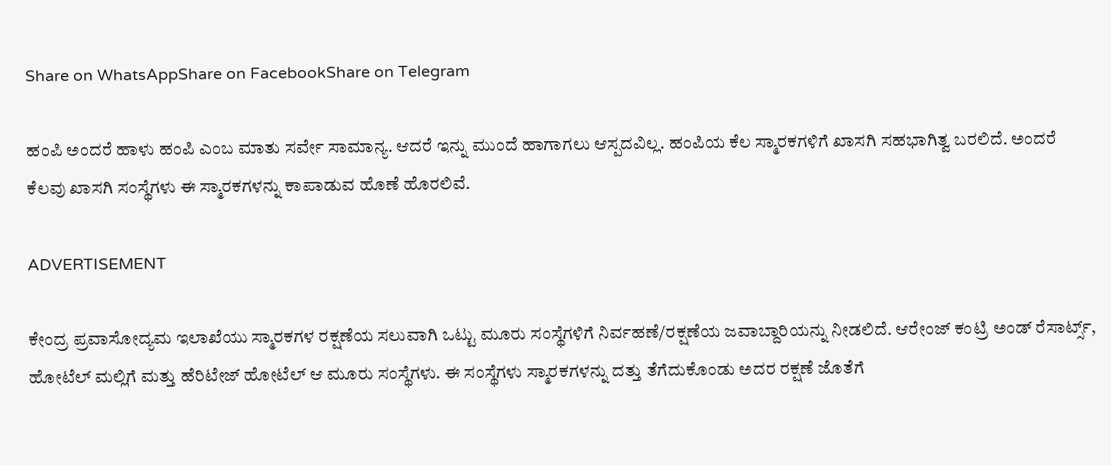Share on WhatsAppShare on FacebookShare on Telegram

ಹಂಪಿ ಅಂದರೆ ಹಾಳು ಹಂಪಿ ಎಂಬ ಮಾತು ಸರ್ವೇ ಸಾಮಾನ್ಯ. ಆದರೆ ಇನ್ನು ಮುಂದೆ ಹಾಗಾಗಲು ಆಸ್ಪದವಿಲ್ಲ. ಹಂಪಿಯ ಕೆಲ ಸ್ಮಾರಕಗಳಿಗೆ ಖಾಸಗಿ ಸಹಭಾಗಿತ್ವ ಬರಲಿದೆ. ಅಂದರೆ ಕೆಲವು ಖಾಸಗಿ ಸಂಸ್ಥೆಗಳು ಈ ಸ್ಮಾರಕಗಳನ್ನು ಕಾಪಾಡುವ ಹೊಣೆ ಹೊರಲಿವೆ.

ADVERTISEMENT

ಕೇಂದ್ರ ಪ್ರವಾಸೋದ್ಯಮ ಇಲಾಖೆಯು ಸ್ಮಾರಕಗಳ ರಕ್ಷಣೆಯ ಸಲುವಾಗಿ ಒಟ್ಟು ಮೂರು ಸಂಸ್ಥೆಗಳಿಗೆ ನಿರ್ವಹಣೆ/ರಕ್ಷಣೆಯ ಜವಾಬ್ದಾರಿಯನ್ನು ನೀಡಲಿದೆ. ಆರೇಂಜ್ ಕಂಟ್ರಿ ಅಂಡ್ ರೆಸಾರ್ಟ್ಸ್, ಹೋಟೆಲ್ ಮಲ್ಲಿಗೆ ಮತ್ತು ಹೆರಿಟೇಜ್ ಹೋಟೆಲ್ ಆ ಮೂರು ಸಂಸ್ಥೆಗಳು. ಈ ಸಂಸ್ಥೆಗಳು ಸ್ಮಾರಕಗಳನ್ನು ದತ್ತು ತೆಗೆದುಕೊಂಡು ಅದರ ರಕ್ಷಣೆ ಜೊತೆಗೆ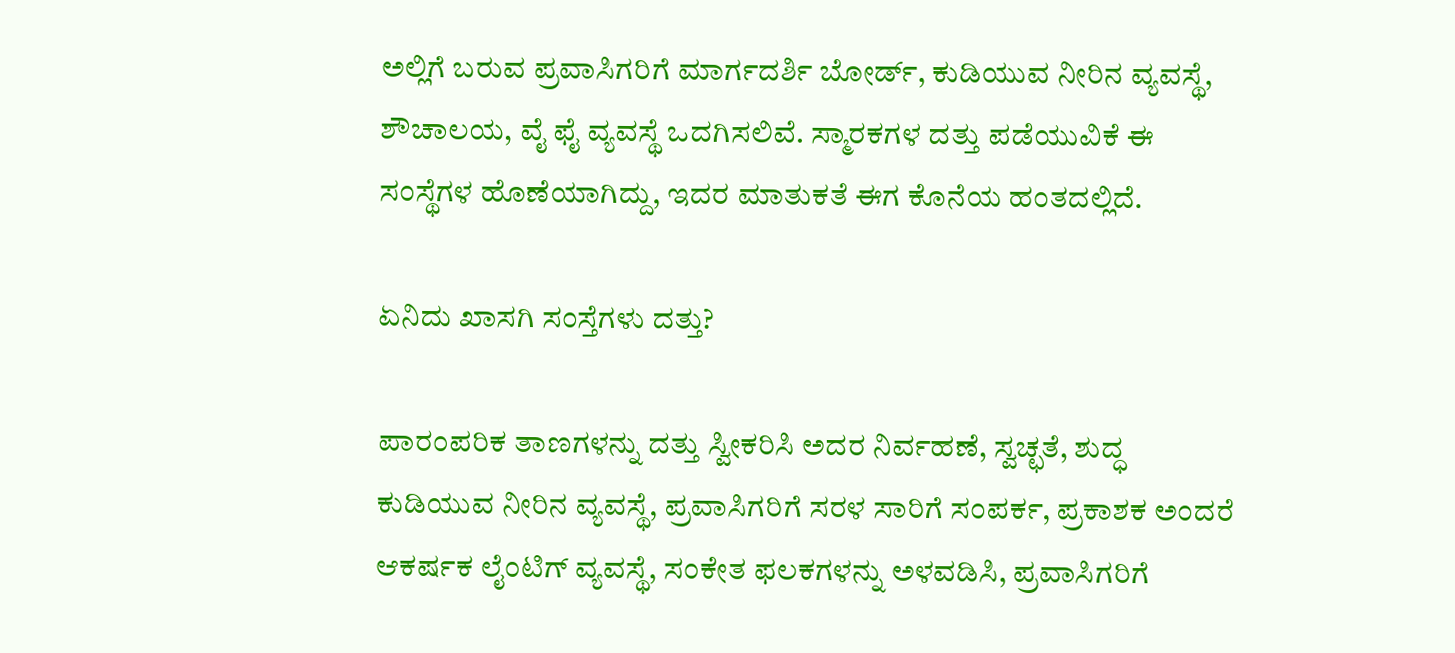ಅಲ್ಲಿಗೆ ಬರುವ ಪ್ರವಾಸಿಗರಿಗೆ ಮಾರ್ಗದರ್ಶಿ ಬೋರ್ಡ್, ಕುಡಿಯುವ ನೀರಿನ ವ್ಯವಸ್ಥೆ, ಶೌಚಾಲಯ, ವೈ ಫೈ ವ್ಯವಸ್ಥೆ ಒದಗಿಸಲಿವೆ. ಸ್ಮಾರಕಗಳ ದತ್ತು ಪಡೆಯುವಿಕೆ ಈ ಸಂಸ್ಥೆಗಳ ಹೊಣೆಯಾಗಿದ್ದು, ಇದರ ಮಾತುಕತೆ ಈಗ ಕೊನೆಯ ಹಂತದಲ್ಲಿದೆ.

ಏನಿದು ಖಾಸಗಿ ಸಂಸ್ತೆಗಳು ದತ್ತು?

ಪಾರಂಪರಿಕ ತಾಣಗಳನ್ನು ದತ್ತು ಸ್ವೀಕರಿಸಿ ಅದರ ನಿರ್ವಹಣೆ, ಸ್ವಚ್ಛತೆ, ಶುದ್ಧ ಕುಡಿಯುವ ನೀರಿನ ವ್ಯವಸ್ಥೆ, ಪ್ರವಾಸಿಗರಿಗೆ ಸರಳ ಸಾರಿಗೆ ಸಂಪರ್ಕ, ಪ್ರಕಾಶಕ ಅಂದರೆ ಆಕರ್ಷಕ ಲೈಂಟಿಗ್ ವ್ಯವಸ್ಥೆ, ಸಂಕೇತ ಫಲಕಗಳನ್ನು ಅಳವಡಿಸಿ, ಪ್ರವಾಸಿಗರಿಗೆ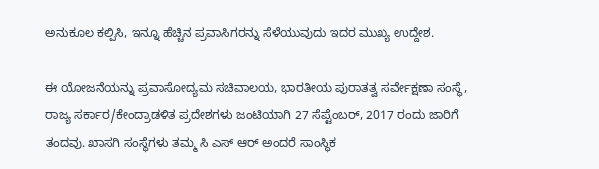ಅನುಕೂಲ ಕಲ್ಪಿಸಿ, ಇನ್ನೂ ಹೆಚ್ಚಿನ ಪ್ರವಾಸಿಗರನ್ನು ಸೆಳೆಯುವುದು ಇದರ ಮುಖ್ಯ ಉದ್ದೇಶ.

ಈ ಯೋಜನೆಯನ್ನು ಪ್ರವಾಸೋದ್ಯಮ ಸಚಿವಾಲಯ, ಭಾರತೀಯ ಪುರಾತತ್ವ ಸರ್ವೇಕ್ಷಣಾ ಸಂಸ್ಥೆ, ರಾಜ್ಯ ಸರ್ಕಾರ/ಕೇಂದ್ರಾಡಳಿತ ಪ್ರದೇಶಗಳು ಜಂಟಿಯಾಗಿ 27 ಸೆಪ್ಟೆಂಬರ್, 2017 ರಂದು ಜಾರಿಗೆ ತಂದವು. ಖಾಸಗಿ ಸಂಸ್ಥೆಗಳು ತಮ್ಮ ಸಿ ಎಸ್ ಆರ್ ಅಂದರೆ ಸಾಂಸ್ಥಿಕ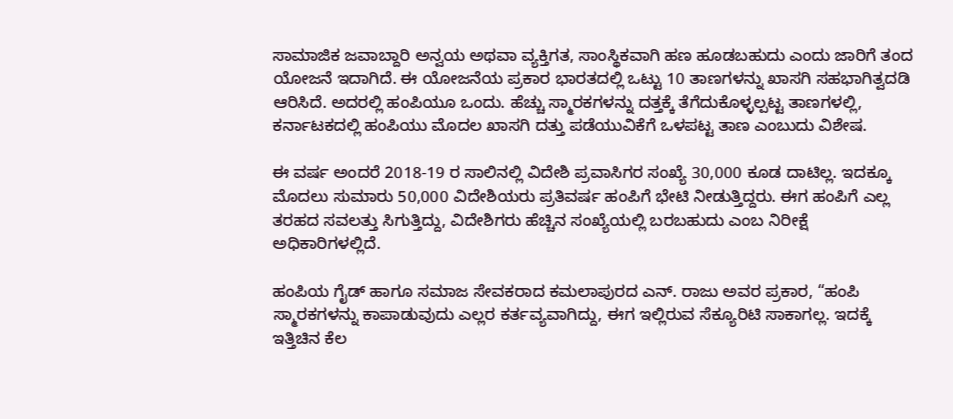ಸಾಮಾಜಿಕ ಜವಾಬ್ದಾರಿ ಅನ್ವಯ ಅಥವಾ ವ್ಯಕ್ತಿಗತ, ಸಾಂಸ್ಥಿಕವಾಗಿ ಹಣ ಹೂಡಬಹುದು ಎಂದು ಜಾರಿಗೆ ತಂದ ಯೋಜನೆ ಇದಾಗಿದೆ. ಈ ಯೋಜನೆಯ ಪ್ರಕಾರ ಭಾರತದಲ್ಲಿ ಒಟ್ಟು 10 ತಾಣಗಳನ್ನು ಖಾಸಗಿ ಸಹಭಾಗಿತ್ವದಡಿ ಆರಿಸಿದೆ. ಅದರಲ್ಲಿ ಹಂಪಿಯೂ ಒಂದು. ಹೆಚ್ಚು ಸ್ಮಾರಕಗಳನ್ನು ದತ್ತಕ್ಕೆ ತೆಗೆದುಕೊಳ್ಳಲ್ಪಟ್ಟ ತಾಣಗಳಲ್ಲಿ, ಕರ್ನಾಟಕದಲ್ಲಿ ಹಂಪಿಯು ಮೊದಲ ಖಾಸಗಿ ದತ್ತು ಪಡೆಯುವಿಕೆಗೆ ಒಳಪಟ್ಟ ತಾಣ ಎಂಬುದು ವಿಶೇಷ.

ಈ ವರ್ಷ ಅಂದರೆ 2018-19 ರ ಸಾಲಿನಲ್ಲಿ ವಿದೇಶಿ ಪ್ರವಾಸಿಗರ ಸಂಖ್ಯೆ 30,000 ಕೂಡ ದಾಟಿಲ್ಲ. ಇದಕ್ಕೂ ಮೊದಲು ಸುಮಾರು 50,000 ವಿದೇಶಿಯರು ಪ್ರತಿವರ್ಷ ಹಂಪಿಗೆ ಭೇಟಿ ನೀಡುತ್ತಿದ್ದರು. ಈಗ ಹಂಪಿಗೆ ಎಲ್ಲ ತರಹದ ಸವಲತ್ತು ಸಿಗುತ್ತಿದ್ದು, ವಿದೇಶಿಗರು ಹೆಚ್ಚಿನ ಸಂಖ್ಯೆಯಲ್ಲಿ ಬರಬಹುದು ಎಂಬ ನಿರೀಕ್ಷೆ ಅಧಿಕಾರಿಗಳಲ್ಲಿದೆ.

ಹಂಪಿಯ ಗೈಡ್ ಹಾಗೂ ಸಮಾಜ ಸೇವಕರಾದ ಕಮಲಾಪುರದ ಎನ್. ರಾಜು ಅವರ ಪ್ರಕಾರ, “ಹಂಪಿ ಸ್ಮಾರಕಗಳನ್ನು ಕಾಪಾಡುವುದು ಎಲ್ಲರ ಕರ್ತವ್ಯವಾಗಿದ್ದು, ಈಗ ಇಲ್ಲಿರುವ ಸೆಕ್ಯೂರಿಟಿ ಸಾಕಾಗಲ್ಲ. ಇದಕ್ಕೆ ಇತ್ತಿಚಿನ ಕೆಲ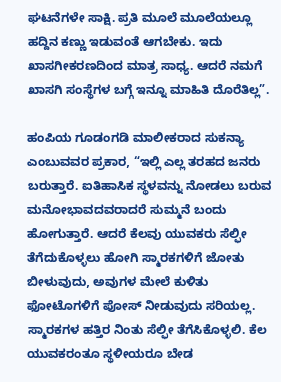ಘಟನೆಗಳೇ ಸಾಕ್ಷಿ. ಪ್ರತಿ ಮೂಲೆ ಮೂಲೆಯಲ್ಲೂ ಹದ್ದಿನ ಕಣ್ಣು ಇಡುವಂತೆ ಆಗಬೇಕು. ಇದು ಖಾಸಗೀಕರಣದಿಂದ ಮಾತ್ರ ಸಾಧ್ಯ. ಆದರೆ ನಮಗೆ ಖಾಸಗಿ ಸಂಸ್ಥೆಗಳ ಬಗ್ಗೆ ಇನ್ನೂ ಮಾಹಿತಿ ದೊರೆತಿಲ್ಲ”.

ಹಂಪಿಯ ಗೂಡಂಗಡಿ ಮಾಲೀಕರಾದ ಸುಕನ್ಯಾ ಎಂಬುವವರ ಪ್ರಕಾರ, “ಇಲ್ಲಿ ಎಲ್ಲ ತರಹದ ಜನರು ಬರುತ್ತಾರೆ. ಐತಿಹಾಸಿಕ ಸ್ಥಳವನ್ನು ನೋಡಲು ಬರುವ ಮನೋಭಾವದವರಾದರೆ ಸುಮ್ಮನೆ ಬಂದು ಹೋಗುತ್ತಾರೆ. ಆದರೆ ಕೆಲವು ಯುವಕರು ಸೆಲ್ಫೀ ತೆಗೆದುಕೊಳ್ಳಲು ಹೋಗಿ ಸ್ಮಾರಕಗಳಿಗೆ ಜೋತು ಬೀಳುವುದು, ಅವುಗಳ ಮೇಲೆ ಕುಳಿತು ಫೋಟೊಗಳಿಗೆ ಪೋಸ್ ನೀಡುವುದು ಸರಿಯಲ್ಲ. ಸ್ಮಾರಕಗಳ ಹತ್ತಿರ ನಿಂತು ಸೆಲ್ಫೀ ತೆಗೆಸಿಕೊಳ್ಳಲಿ. ಕೆಲ ಯುವಕರಂತೂ ಸ್ಥಳೀಯರೂ ಬೇಡ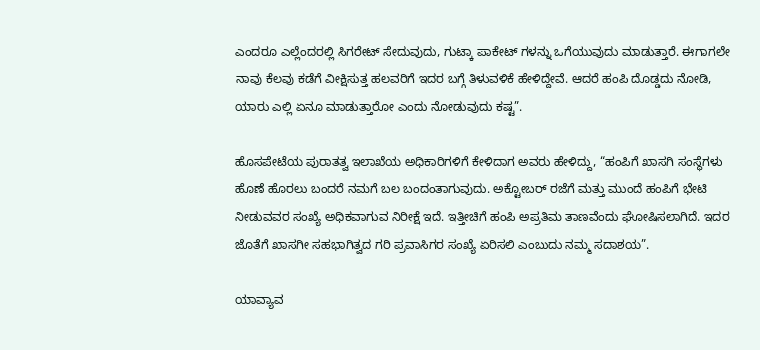ಎಂದರೂ ಎಲ್ಲೆಂದರಲ್ಲಿ ಸಿಗರೇಟ್ ಸೇದುವುದು, ಗುಟ್ಕಾ ಪಾಕೇಟ್ ಗಳನ್ನು ಒಗೆಯುವುದು ಮಾಡುತ್ತಾರೆ. ಈಗಾಗಲೇ ನಾವು ಕೆಲವು ಕಡೆಗೆ ವೀಕ್ಷಿಸುತ್ತ ಹಲವರಿಗೆ ಇದರ ಬಗ್ಗೆ ತಿಳುವಳಿಕೆ ಹೇಳಿದ್ದೇವೆ. ಆದರೆ ಹಂಪಿ ದೊಡ್ಡದು ನೋಡಿ, ಯಾರು ಎಲ್ಲಿ ಏನೂ ಮಾಡುತ್ತಾರೋ ಎಂದು ನೋಡುವುದು ಕಷ್ಟ”.

ಹೊಸಪೇಟೆಯ ಪುರಾತತ್ವ ಇಲಾಖೆಯ ಅಧಿಕಾರಿಗಳಿಗೆ ಕೇಳಿದಾಗ ಅವರು ಹೇಳಿದ್ದು, “ಹಂಪಿಗೆ ಖಾಸಗಿ ಸಂಸ್ಥೆಗಳು ಹೊಣೆ ಹೊರಲು ಬಂದರೆ ನಮಗೆ ಬಲ ಬಂದಂತಾಗುವುದು. ಅಕ್ಟೋಬರ್ ರಜೆಗೆ ಮತ್ತು ಮುಂದೆ ಹಂಪಿಗೆ ಭೇಟಿ ನೀಡುವವರ ಸಂಖ್ಯೆ ಅಧಿಕವಾಗುವ ನಿರೀಕ್ಷೆ ಇದೆ. ಇತ್ತೀಚಿಗೆ ಹಂಪಿ ಅಪ್ರತಿಮ ತಾಣವೆಂದು ಘೋಷಿಸಲಾಗಿದೆ. ಇದರ ಜೊತೆಗೆ ಖಾಸಗೀ ಸಹಭಾಗಿತ್ವದ ಗರಿ ಪ್ರವಾಸಿಗರ ಸಂಖ್ಯೆ ಏರಿಸಲಿ ಎಂಬುದು ನಮ್ಮ ಸದಾಶಯ”.

ಯಾವ್ಯಾವ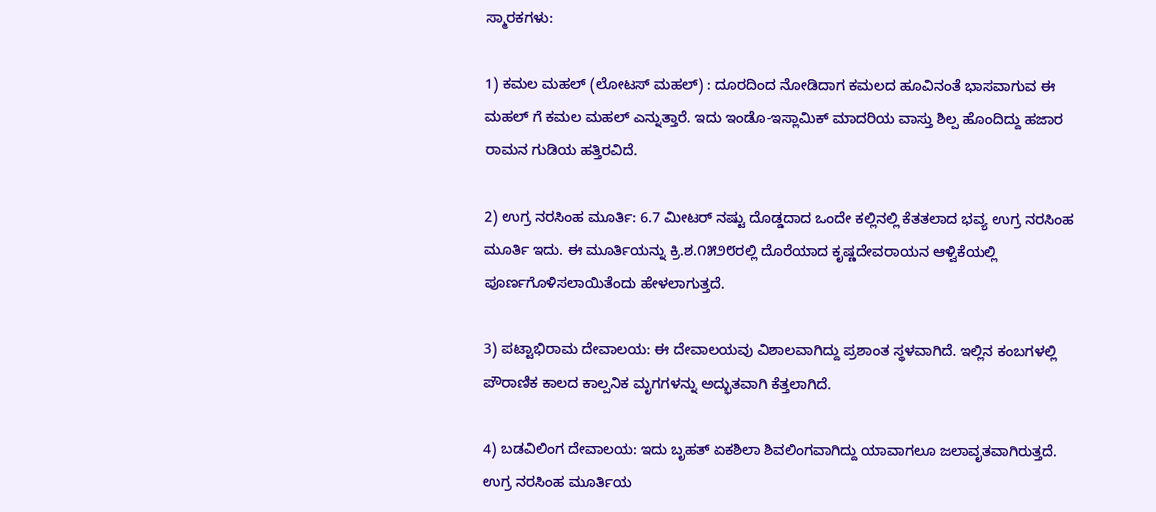ಸ್ಮಾರಕಗಳು:

1) ಕಮಲ ಮಹಲ್ (ಲೋಟಸ್ ಮಹಲ್) : ದೂರದಿಂದ ನೋಡಿದಾಗ ಕಮಲದ ಹೂವಿನಂತೆ ಭಾಸವಾಗುವ ಈ ಮಹಲ್ ಗೆ ಕಮಲ ಮಹಲ್ ಎನ್ನುತ್ತಾರೆ. ಇದು ಇಂಡೊ-ಇಸ್ಲಾಮಿಕ್ ಮಾದರಿಯ ವಾಸ್ತು ಶಿಲ್ಪ ಹೊಂದಿದ್ದು ಹಜಾರ ರಾಮನ ಗುಡಿಯ ಹತ್ತಿರವಿದೆ.

2) ಉಗ್ರ ನರಸಿಂಹ ಮೂರ್ತಿ: 6.7 ಮೀಟರ್ ನಷ್ಟು ದೊಡ್ಡದಾದ ಒಂದೇ ಕಲ್ಲಿನಲ್ಲಿ ಕೆತತಲಾದ ಭವ್ಯ ಉಗ್ರ ನರಸಿಂಹ ಮೂರ್ತಿ ಇದು. ಈ ಮೂರ್ತಿಯನ್ನು ಕ್ರಿ.ಶ.೧೫೨೮ರಲ್ಲಿ ದೊರೆಯಾದ ಕೃಷ್ಣದೇವರಾಯನ ಆಳ್ವಿಕೆಯಲ್ಲಿ ಪೂರ್ಣಗೊಳಿಸಲಾಯಿತೆಂದು ಹೇಳಲಾಗುತ್ತದೆ.

3) ಪಟ್ಟಾಭಿರಾಮ ದೇವಾಲಯ: ಈ ದೇವಾಲಯವು ವಿಶಾಲವಾಗಿದ್ದು ಪ್ರಶಾಂತ ಸ್ಥಳವಾಗಿದೆ. ಇಲ್ಲಿನ ಕಂಬಗಳಲ್ಲಿ ಪೌರಾಣಿಕ ಕಾಲದ ಕಾಲ್ಪನಿಕ ಮೃಗಗಳನ್ನು ಅದ್ಭುತವಾಗಿ ಕೆತ್ತಲಾಗಿದೆ.

4) ಬಡವಿಲಿಂಗ ದೇವಾಲಯ: ಇದು ಬೃಹತ್ ಏಕಶಿಲಾ ಶಿವಲಿಂಗವಾಗಿದ್ದು ಯಾವಾಗಲೂ ಜಲಾವೃತವಾಗಿರುತ್ತದೆ. ಉಗ್ರ ನರಸಿಂಹ ಮೂರ್ತಿಯ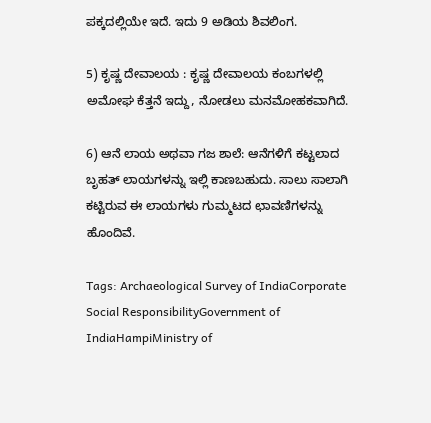ಪಕ್ಕದಲ್ಲಿಯೇ ಇದೆ. ಇದು 9 ಅಡಿಯ ಶಿವಲಿಂಗ.

5) ಕೃಷ್ಣ ದೇವಾಲಯ : ಕೃಷ್ಣ ದೇವಾಲಯ ಕಂಬಗಳಲ್ಲಿ ಅಮೋಘ ಕೆತ್ತನೆ ಇದ್ದು, ನೋಡಲು ಮನಮೋಹಕವಾಗಿದೆ.

6) ಆನೆ ಲಾಯ ಅಥವಾ ಗಜ ಶಾಲೆ: ಆನೆಗಳಿಗೆ ಕಟ್ಟಲಾದ ಬೃಹತ್ ಲಾಯಗಳನ್ನು ಇಲ್ಲಿ ಕಾಣಬಹುದು. ಸಾಲು ಸಾಲಾಗಿ ಕಟ್ಟಿರುವ ಈ ಲಾಯಗಳು ಗುಮ್ಮಟದ ಛಾವಣಿಗಳನ್ನು ಹೊಂದಿವೆ.

Tags: Archaeological Survey of IndiaCorporate Social ResponsibilityGovernment of IndiaHampiMinistry of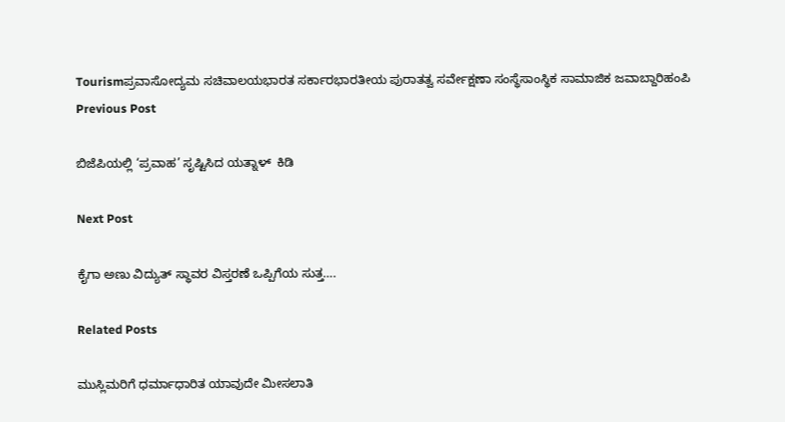Tourismಪ್ರವಾಸೋದ್ಯಮ ಸಚಿವಾಲಯಭಾರತ ಸರ್ಕಾರಭಾರತೀಯ ಪುರಾತತ್ವ ಸರ್ವೇಕ್ಷಣಾ ಸಂಸ್ಥೆಸಾಂಸ್ಥಿಕ ಸಾಮಾಜಿಕ ಜವಾಬ್ದಾರಿಹಂಪಿ
Previous Post

ಬಿಜೆಪಿಯಲ್ಲಿ ‘ಪ್ರವಾಹ’ ಸೃಷ್ಟಿಸಿದ ಯತ್ನಾಳ್  ಕಿಡಿ

Next Post

ಕೈಗಾ ಅಣು ವಿದ್ಯುತ್‌ ಸ್ಥಾವರ ವಿಸ್ತರಣೆ ಒಪ್ಪಿಗೆಯ ಸುತ್ತ….

Related Posts

ಮುಸ್ಲಿಮರಿಗೆ ಧರ್ಮಾಧಾರಿತ ಯಾವುದೇ ಮೀಸಲಾತಿ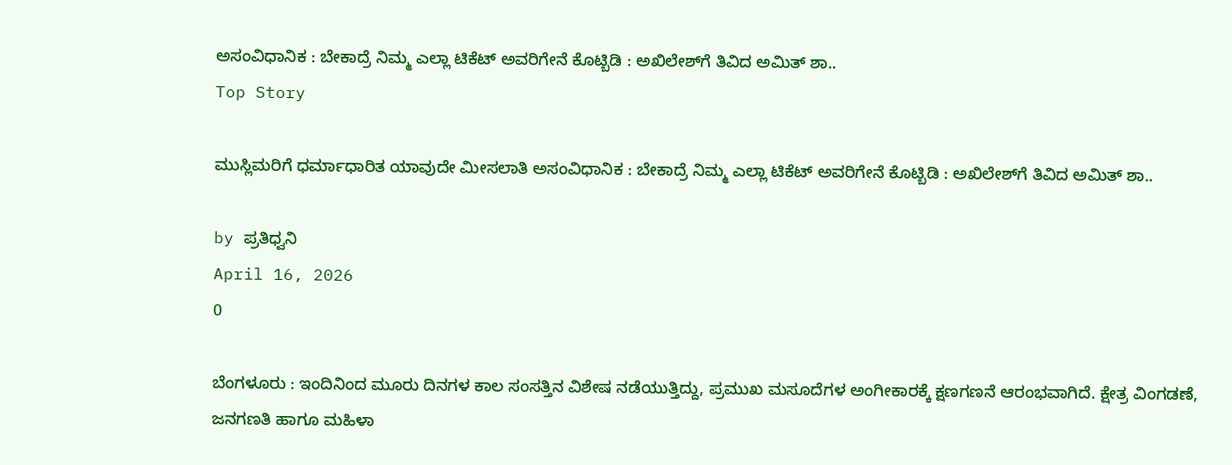ಅಸಂವಿಧಾನಿಕ : ಬೇಕಾದ್ರೆ ನಿಮ್ಮ ಎಲ್ಲಾ ಟಿಕೆಟ್‌ ಅವರಿಗೇನೆ ಕೊಟ್ಬಿಡಿ : ಅಖಿಲೇಶ್‌ಗೆ ತಿವಿದ ಅಮಿತ್ ಶಾ..
Top Story

ಮುಸ್ಲಿಮರಿಗೆ ಧರ್ಮಾಧಾರಿತ ಯಾವುದೇ ಮೀಸಲಾತಿ ಅಸಂವಿಧಾನಿಕ : ಬೇಕಾದ್ರೆ ನಿಮ್ಮ ಎಲ್ಲಾ ಟಿಕೆಟ್‌ ಅವರಿಗೇನೆ ಕೊಟ್ಬಿಡಿ : ಅಖಿಲೇಶ್‌ಗೆ ತಿವಿದ ಅಮಿತ್ ಶಾ..

by ಪ್ರತಿಧ್ವನಿ
April 16, 2026
0

ಬೆಂಗಳೂರು : ಇಂದಿನಿಂದ ಮೂರು ದಿನಗಳ ಕಾಲ ಸಂಸತ್ತಿನ ವಿಶೇಷ ನಡೆಯುತ್ತಿದ್ದು, ಪ್ರಮುಖ ಮಸೂದೆಗಳ ಅಂಗೀಕಾರಕ್ಕೆ ಕ್ಷಣಗಣನೆ ಆರಂಭವಾಗಿದೆ. ಕ್ಷೇತ್ರ ವಿಂಗಡಣೆ, ಜನಗಣತಿ ಹಾಗೂ ಮಹಿಳಾ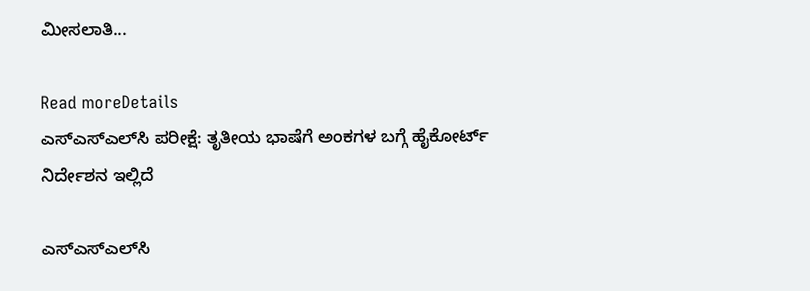ಮೀಸಲಾತಿ...

Read moreDetails
ಎಸ್‌ಎಸ್‌ಎಲ್‌ಸಿ ಪರೀಕ್ಷೆ: ತೃತೀಯ ಭಾಷೆಗೆ ಅಂಕಗಳ ಬಗ್ಗೆ ಹೈಕೋರ್ಟ್ ನಿರ್ದೇಶನ ಇಲ್ಲಿದೆ

ಎಸ್‌ಎಸ್‌ಎಲ್‌ಸಿ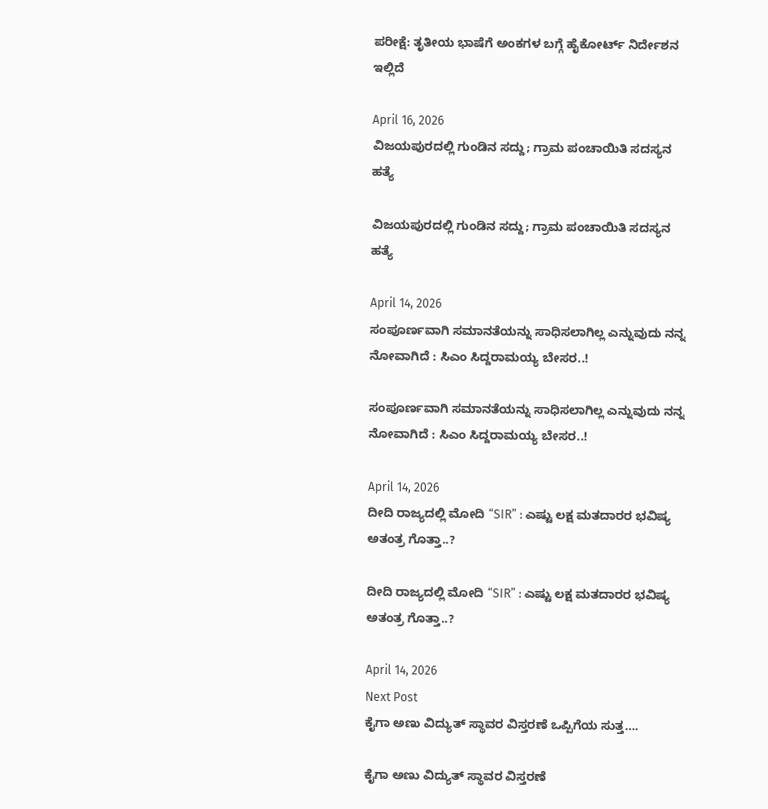ಪರೀಕ್ಷೆ: ತೃತೀಯ ಭಾಷೆಗೆ ಅಂಕಗಳ ಬಗ್ಗೆ ಹೈಕೋರ್ಟ್ ನಿರ್ದೇಶನ ಇಲ್ಲಿದೆ

April 16, 2026
ವಿಜಯಪುರದಲ್ಲಿ ಗುಂಡಿನ ಸದ್ದು; ಗ್ರಾಮ ಪಂಚಾಯಿತಿ ಸದಸ್ಯನ ಹತ್ಯೆ

ವಿಜಯಪುರದಲ್ಲಿ ಗುಂಡಿನ ಸದ್ದು; ಗ್ರಾಮ ಪಂಚಾಯಿತಿ ಸದಸ್ಯನ ಹತ್ಯೆ

April 14, 2026
ಸಂಪೂರ್ಣವಾಗಿ ಸಮಾನತೆಯನ್ನು ಸಾಧಿಸಲಾಗಿಲ್ಲ ಎನ್ನುವುದು ನನ್ನ ನೋವಾಗಿದೆ : ಸಿಎಂ ಸಿದ್ದರಾಮಯ್ಯ ಬೇಸರ..!

ಸಂಪೂರ್ಣವಾಗಿ ಸಮಾನತೆಯನ್ನು ಸಾಧಿಸಲಾಗಿಲ್ಲ ಎನ್ನುವುದು ನನ್ನ ನೋವಾಗಿದೆ : ಸಿಎಂ ಸಿದ್ದರಾಮಯ್ಯ ಬೇಸರ..!

April 14, 2026
ದೀದಿ ರಾಜ್ಯದಲ್ಲಿ ಮೋದಿ “SIR” : ಎಷ್ಟು ಲಕ್ಷ ಮತದಾರರ ಭವಿಷ್ಯ ಅತಂತ್ರ ಗೊತ್ತಾ..?

ದೀದಿ ರಾಜ್ಯದಲ್ಲಿ ಮೋದಿ “SIR” : ಎಷ್ಟು ಲಕ್ಷ ಮತದಾರರ ಭವಿಷ್ಯ ಅತಂತ್ರ ಗೊತ್ತಾ..?

April 14, 2026
Next Post
ಕೈಗಾ ಅಣು ವಿದ್ಯುತ್‌ ಸ್ಥಾವರ ವಿಸ್ತರಣೆ ಒಪ್ಪಿಗೆಯ ಸುತ್ತ….

ಕೈಗಾ ಅಣು ವಿದ್ಯುತ್‌ ಸ್ಥಾವರ ವಿಸ್ತರಣೆ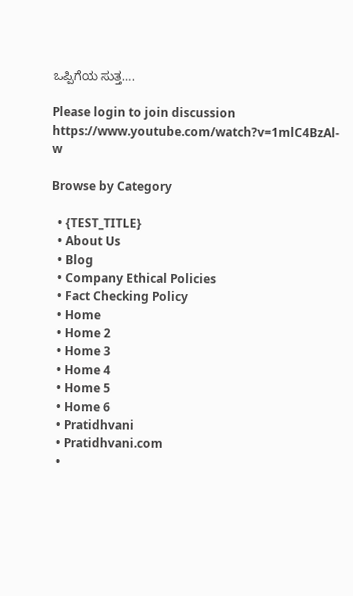ಒಪ್ಪಿಗೆಯ ಸುತ್ತ….

Please login to join discussion
https://www.youtube.com/watch?v=1mlC4BzAl-w

Browse by Category

  • {TEST_TITLE}
  • About Us
  • Blog
  • Company Ethical Policies
  • Fact Checking Policy
  • Home
  • Home 2
  • Home 3
  • Home 4
  • Home 5
  • Home 6
  • Pratidhvani
  • Pratidhvani.com
  •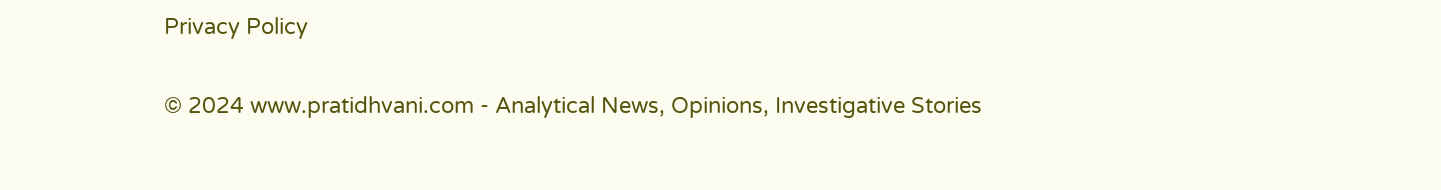Privacy Policy

© 2024 www.pratidhvani.com - Analytical News, Opinions, Investigative Stories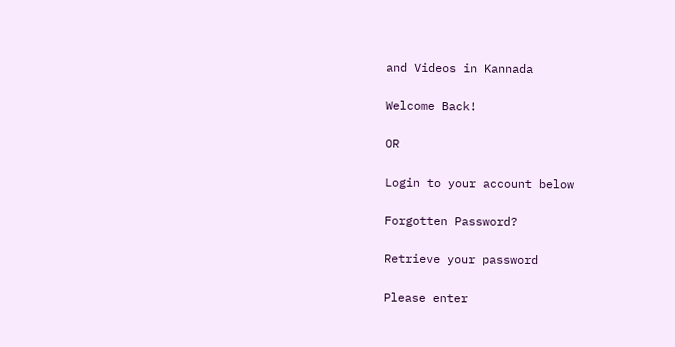and Videos in Kannada

Welcome Back!

OR

Login to your account below

Forgotten Password?

Retrieve your password

Please enter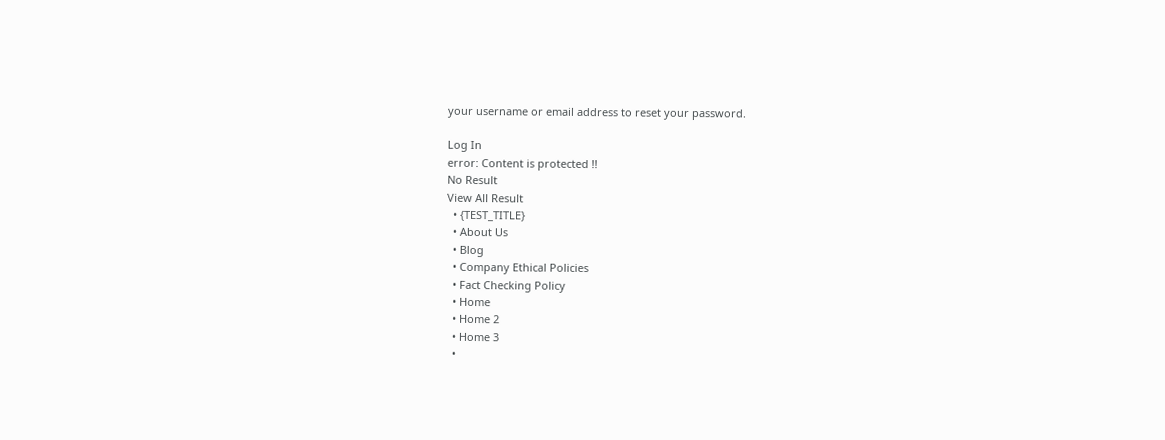your username or email address to reset your password.

Log In
error: Content is protected !!
No Result
View All Result
  • {TEST_TITLE}
  • About Us
  • Blog
  • Company Ethical Policies
  • Fact Checking Policy
  • Home
  • Home 2
  • Home 3
  •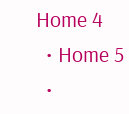Home 4
  • Home 5
  •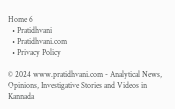Home 6
  • Pratidhvani
  • Pratidhvani.com
  • Privacy Policy

© 2024 www.pratidhvani.com - Analytical News, Opinions, Investigative Stories and Videos in Kannada